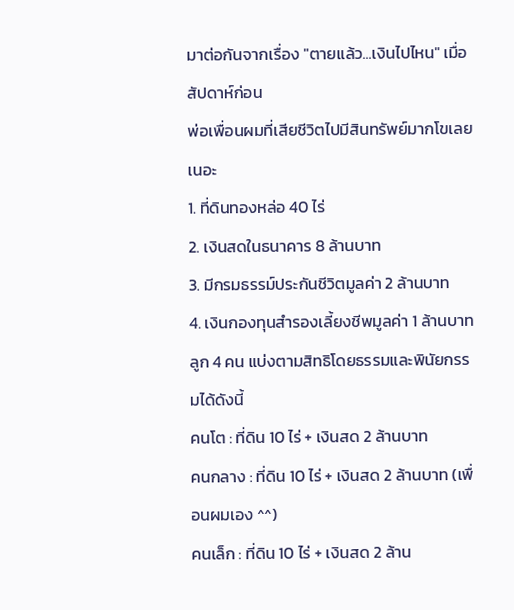มาต่อกันจากเรื่อง "ตายแล้ว...เงินไปไหน" เมื่อสัปดาห์ก่อน
พ่อเพื่อนผมที่เสียชีวิตไปมีสินทรัพย์มากโขเลยเนอะ
1. ที่ดินทองหล่อ 40 ไร่
2. เงินสดในธนาคาร 8 ล้านบาท
3. มีกรมธรรม์ประกันชีวิตมูลค่า 2 ล้านบาท
4. เงินกองทุนสำรองเลี้ยงชีพมูลค่า 1 ล้านบาท
ลูก 4 คน แบ่งตามสิทธิโดยธรรมและพินัยกรรมได้ดังนี้
คนโต : ที่ดิน 10 ไร่ + เงินสด 2 ล้านบาท
คนกลาง : ที่ดิน 10 ไร่ + เงินสด 2 ล้านบาท (เพื่อนผมเอง ^^)
คนเล็ก : ที่ดิน 10 ไร่ + เงินสด 2 ล้าน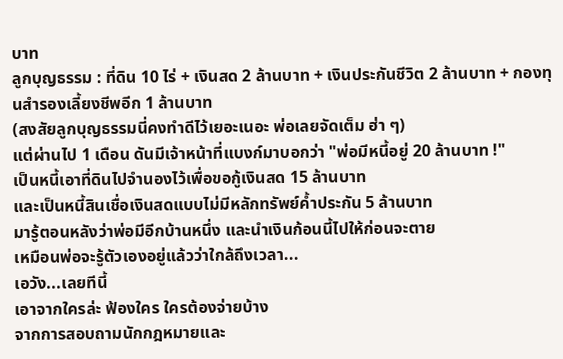บาท
ลูกบุญธรรม : ที่ดิน 10 ไร่ + เงินสด 2 ล้านบาท + เงินประกันชีวิต 2 ล้านบาท + กองทุนสำรองเลี้ยงชีพอีก 1 ล้านบาท
(สงสัยลูกบุญธรรมนี่คงทำดีไว้เยอะเนอะ พ่อเลยจัดเต็ม ฮ่า ๆ)
แต่ผ่านไป 1 เดือน ดันมีเจ้าหน้าที่แบงก์มาบอกว่า "พ่อมีหนี้อยู่ 20 ล้านบาท !"
เป็นหนี้เอาที่ดินไปจำนองไว้เพื่อขอกู้เงินสด 15 ล้านบาท
และเป็นหนี้สินเชื่อเงินสดแบบไม่มีหลักทรัพย์ค้ำประกัน 5 ล้านบาท
มารู้ตอนหลังว่าพ่อมีอีกบ้านหนึ่ง และนำเงินก้อนนี้ไปให้ก่อนจะตาย
เหมือนพ่อจะรู้ตัวเองอยู่แล้วว่าใกล้ถึงเวลา...
เอวัง...เลยทีนี้
เอาจากใครล่ะ ฟ้องใคร ใครต้องจ่ายบ้าง
จากการสอบถามนักกฎหมายและ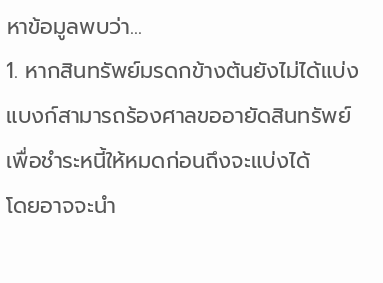หาข้อมูลพบว่า...
1. หากสินทรัพย์มรดกข้างต้นยังไม่ได้แบ่ง
แบงก์สามารถร้องศาลขออายัดสินทรัพย์เพื่อชำระหนี้ให้หมดก่อนถึงจะแบ่งได้
โดยอาจจะนำ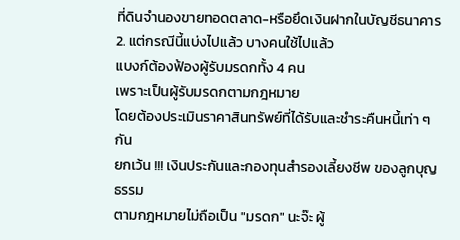ที่ดินจำนองขายทอดตลาด-หรือยึดเงินฝากในบัญชีธนาคาร
2. แต่กรณีนี้แบ่งไปแล้ว บางคนใช้ไปแล้ว
แบงก์ต้องฟ้องผู้รับมรดกทั้ง 4 คน
เพราะเป็นผู้รับมรดกตามกฎหมาย
โดยต้องประเมินราคาสินทรัพย์ที่ได้รับและชำระคืนหนี้เท่า ๆ กัน
ยกเว้น !!! เงินประกันและกองทุนสำรองเลี้ยงชีพ ของลูกบุญธรรม
ตามกฎหมายไม่ถือเป็น "มรดก" นะจ๊ะ ผู้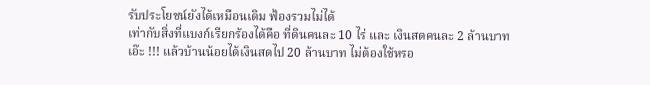รับประโยชน์ยังได้เหมือนเดิม ฟ้องรวมไม่ได้
เท่ากับสิ่งที่แบงก์เรียกร้องได้คือ ที่ดินคนละ 10 ไร่ และ เงินสดคนละ 2 ล้านบาท
เอ๊ะ !!! แล้วบ้านน้อยได้เงินสดไป 20 ล้านบาท ไม่ต้องใช้หรอ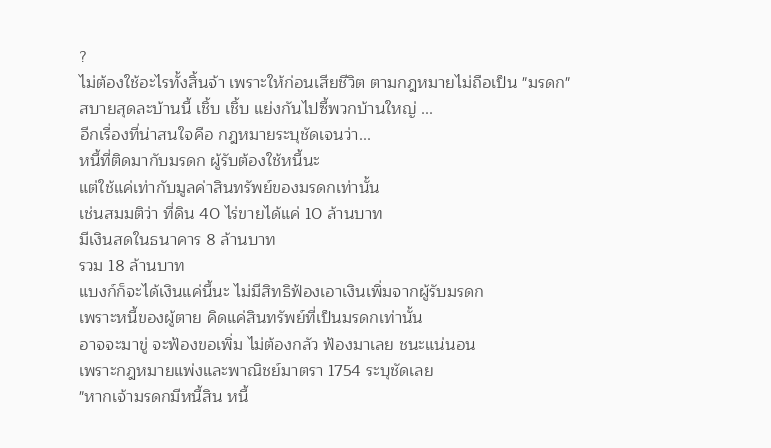?
ไม่ต้องใช้อะไรทั้งสิ้นจ้า เพราะให้ก่อนเสียชีวิต ตามกฎหมายไม่ถือเป็น "มรดก"
สบายสุดละบ้านนี้ เชิ้บ เชิ้บ แย่งกันไปซี้พวกบ้านใหญ่ ...
อีกเรื่องที่น่าสนใจคือ กฎหมายระบุชัดเจนว่า...
หนี้ที่ติดมากับมรดก ผู้รับต้องใช้หนี้นะ
แต่ใช้แค่เท่ากับมูลค่าสินทรัพย์ของมรดกเท่านั้น
เช่นสมมติว่า ที่ดิน 40 ไร่ขายได้แค่ 10 ล้านบาท
มีเงินสดในธนาคาร 8 ล้านบาท
รวม 18 ล้านบาท
แบงก์ก็จะได้เงินแค่นี้นะ ไม่มีสิทธิฟ้องเอาเงินเพิ่มจากผู้รับมรดก
เพราะหนี้ของผู้ตาย คิดแค่สินทรัพย์ที่เป็นมรดกเท่านั้น
อาจจะมาขู่ จะฟ้องขอเพิ่ม ไม่ต้องกลัว ฟ้องมาเลย ชนะแน่นอน
เพราะกฎหมายแพ่งและพาณิชย์มาตรา 1754 ระบุชัดเลย
"หากเจ้ามรดกมีหนี้สิน หนี้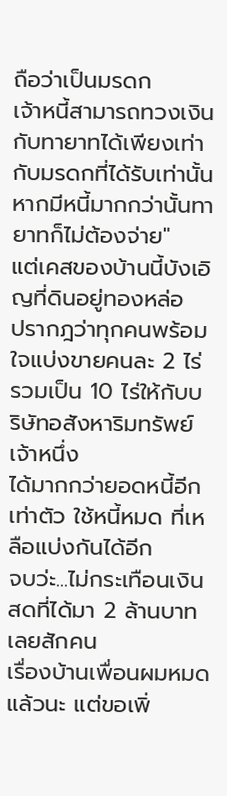ถือว่าเป็นมรดก
เจ้าหนี้สามารถทวงเงินกับทายาทได้เพียงเท่ากับมรดกที่ได้รับเท่านั้น
หากมีหนี้มากกว่านั้นทายาทก็ไม่ต้องจ่าย"
แต่เคสของบ้านนี้บังเอิญที่ดินอยู่ทองหล่อ
ปรากฎว่าทุกคนพร้อมใจแบ่งขายคนละ 2 ไร่
รวมเป็น 10 ไร่ให้กับบริษัทอสังหาริมทรัพย์เจ้าหนึ่ง
ได้มากกว่ายอดหนี้อีกเท่าตัว ใช้หนี้หมด ที่เหลือแบ่งกันได้อีก
จบว่ะ...ไม่กระเทือนเงินสดที่ได้มา 2 ล้านบาทเลยสักคน
เรื่องบ้านเพื่อนผมหมดแล้วนะ แต่ขอเพิ่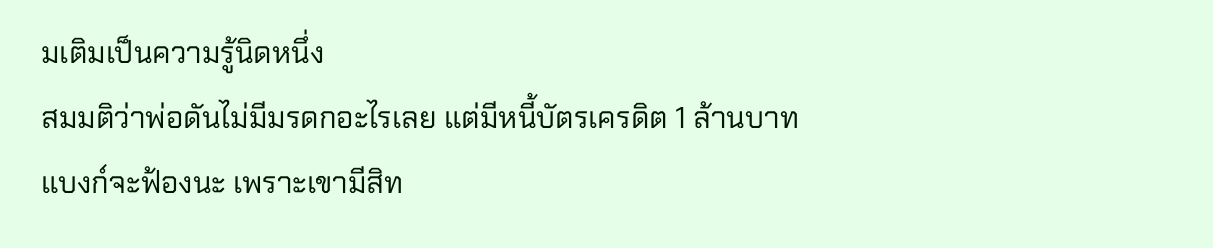มเติมเป็นความรู้นิดหนึ่ง
สมมติว่าพ่อดันไม่มีมรดกอะไรเลย แต่มีหนี้บัตรเครดิต 1 ล้านบาท
แบงก์จะฟ้องนะ เพราะเขามีสิท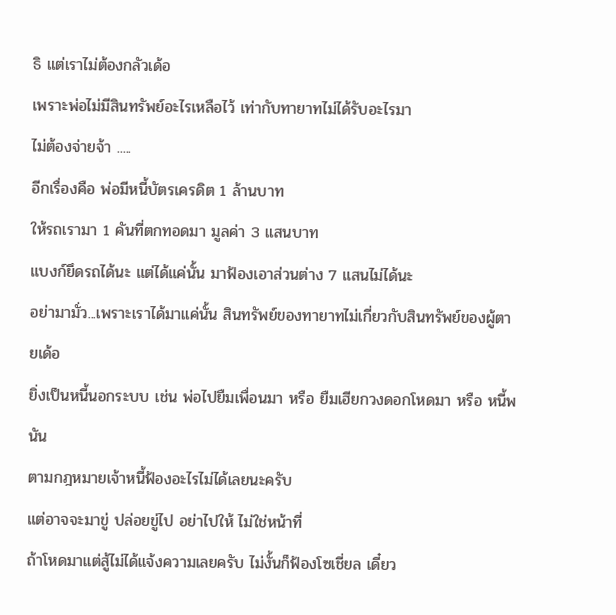ธิ แต่เราไม่ต้องกลัวเด้อ
เพราะพ่อไม่มีสินทรัพย์อะไรเหลือไว้ เท่ากับทายาทไม่ได้รับอะไรมา
ไม่ต้องจ่ายจ้า .....
อีกเรื่องคือ พ่อมีหนี้บัตรเครดิต 1 ล้านบาท
ให้รถเรามา 1 คันที่ตกทอดมา มูลค่า 3 แสนบาท
แบงก์ยึดรถได้นะ แต่ได้แค่นั้น มาฟ้องเอาส่วนต่าง 7 แสนไม่ได้นะ
อย่ามามั่ว...เพราะเราได้มาแค่นั้น สินทรัพย์ของทายาทไม่เกี่ยวกับสินทรัพย์ของผู้ตายเด้อ
ยิ่งเป็นหนี้นอกระบบ เช่น พ่อไปยืมเพื่อนมา หรือ ยืมเฮียกวงดอกโหดมา หรือ หนี้พนัน
ตามกฎหมายเจ้าหนี้ฟ้องอะไรไม่ได้เลยนะครับ
แต่อาจจะมาขู่ ปล่อยขู่ไป อย่าไปให้ ไม่ใช่หน้าที่
ถ้าโหดมาแต่สู้ไม่ได้แจ้งความเลยครับ ไม่งั้นก็ฟ้องโซเชี่ยล เดี๋ยว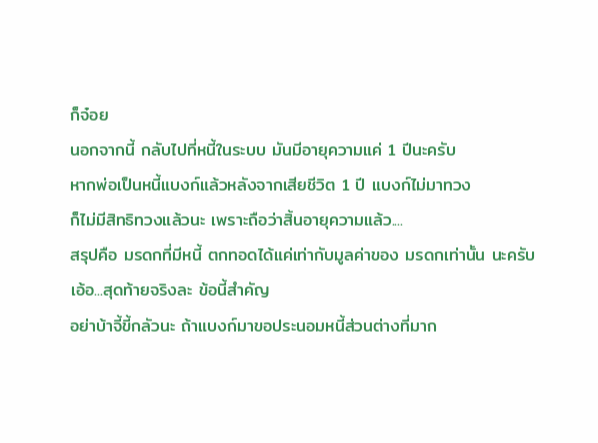ก็จ๋อย
นอกจากนี้ กลับไปที่หนี้ในระบบ มันมีอายุความแค่ 1 ปีนะครับ
หากพ่อเป็นหนี้แบงก์แล้วหลังจากเสียชีวิต 1 ปี แบงก์ไม่มาทวง
ก็ไม่มีสิทธิทวงแล้วนะ เพราะถือว่าสิ้นอายุความแล้ว....
สรุปคือ มรดกที่มีหนี้ ตกทอดได้แค่เท่ากับมูลค่าของ มรดกเท่านั้น นะครับ
เอ้อ...สุดท้ายจริงละ ข้อนี้สำคัญ
อย่าบ้าจี้ขี้กลัวนะ ถ้าแบงก์มาขอประนอมหนี้ส่วนต่างที่มาก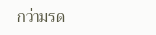กว่ามรด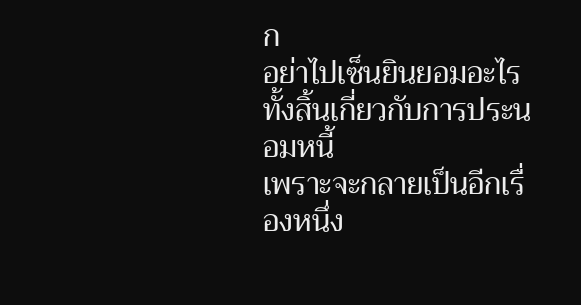ก
อย่าไปเซ็นยินยอมอะไรทั้งสิ้นเกี่ยวกับการประนอมหนี้
เพราะจะกลายเป็นอีกเรื่องหนึ่ง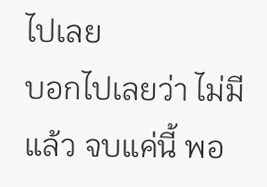ไปเลย
บอกไปเลยว่า ไม่มีแล้ว จบแค่นี้ พอ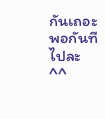กันเถอะ พอกันที ไปละ ^^